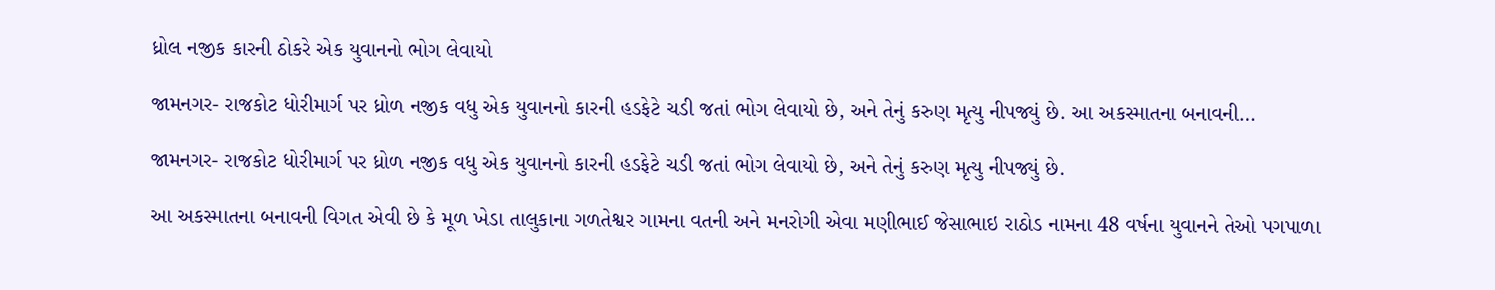ધ્રોલ નજીક કારની ઠોકરે એક યુવાનનો ભોગ લેવાયો

જામનગર- રાજકોટ ધોરીમાર્ગ પર ધ્રોળ નજીક વધુ એક યુવાનનો કારની હડફેટે ચડી જતાં ભોગ લેવાયો છે, અને તેનું કરુણ મૃત્યુ નીપજ્યું છે. આ અકસ્માતના બનાવની…

જામનગર- રાજકોટ ધોરીમાર્ગ પર ધ્રોળ નજીક વધુ એક યુવાનનો કારની હડફેટે ચડી જતાં ભોગ લેવાયો છે, અને તેનું કરુણ મૃત્યુ નીપજ્યું છે.

આ અકસ્માતના બનાવની વિગત એવી છે કે મૂળ ખેડા તાલુકાના ગળતેશ્વર ગામના વતની અને મનરોગી એવા મણીભાઈ જેસાભાઇ રાઠોડ નામના 48 વર્ષના યુવાનને તેઓ પગપાળા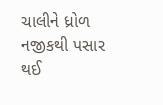ચાલીને ધ્રોળ નજીકથી પસાર થઈ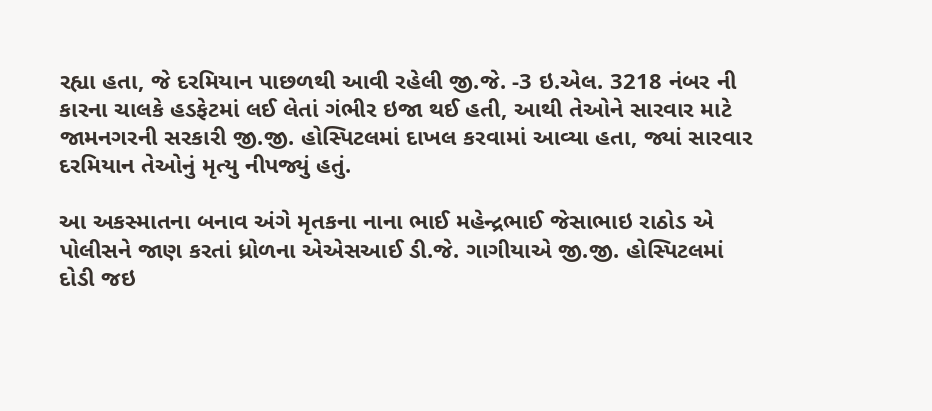રહ્યા હતા, જે દરમિયાન પાછળથી આવી રહેલી જી.જે. -3 ઇ.એલ. 3218 નંબર ની કારના ચાલકે હડફેટમાં લઈ લેતાં ગંભીર ઇજા થઈ હતી, આથી તેઓને સારવાર માટે જામનગરની સરકારી જી.જી. હોસ્પિટલમાં દાખલ કરવામાં આવ્યા હતા, જ્યાં સારવાર દરમિયાન તેઓનું મૃત્યુ નીપજ્યું હતું.

આ અકસ્માતના બનાવ અંગે મૃતકના નાના ભાઈ મહેન્દ્રભાઈ જેસાભાઇ રાઠોડ એ પોલીસને જાણ કરતાં ધ્રોળના એએસઆઈ ડી.જે. ગાગીયાએ જી.જી. હોસ્પિટલમાં દોડી જઇ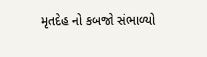મૃતદેહ નો કબજો સંભાળ્યો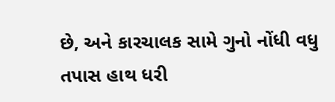છે, અને કારચાલક સામે ગુનો નોંધી વધુ તપાસ હાથ ધરી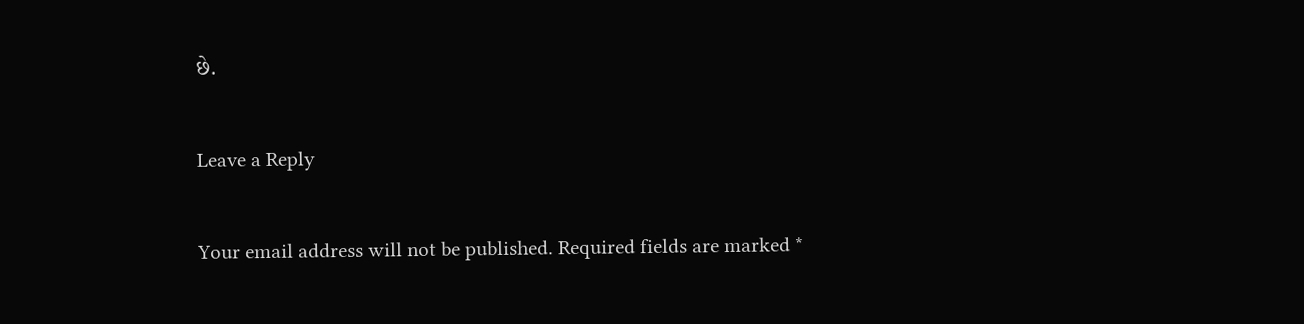છે.

Leave a Reply

Your email address will not be published. Required fields are marked *